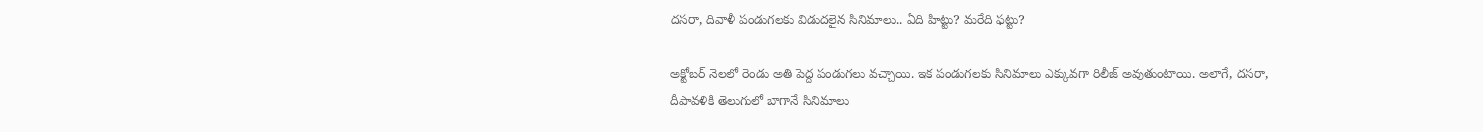దసరా, దివాళీ పండుగలకు విడుదలైన సినిమాలు.. ఏది హిట్టు? మరేది ఫట్టు?

అక్టోబర్ నెలలో రెండు అతి పెద్ద పండుగలు వచ్చాయి. ఇక పండుగలకు సినిమాలు ఎక్కువగా రిలీజ్ అవుతుంటాయి. అలాగే, దసరా, దీపావళికి తెలుగులో బాగానే సినిమాలు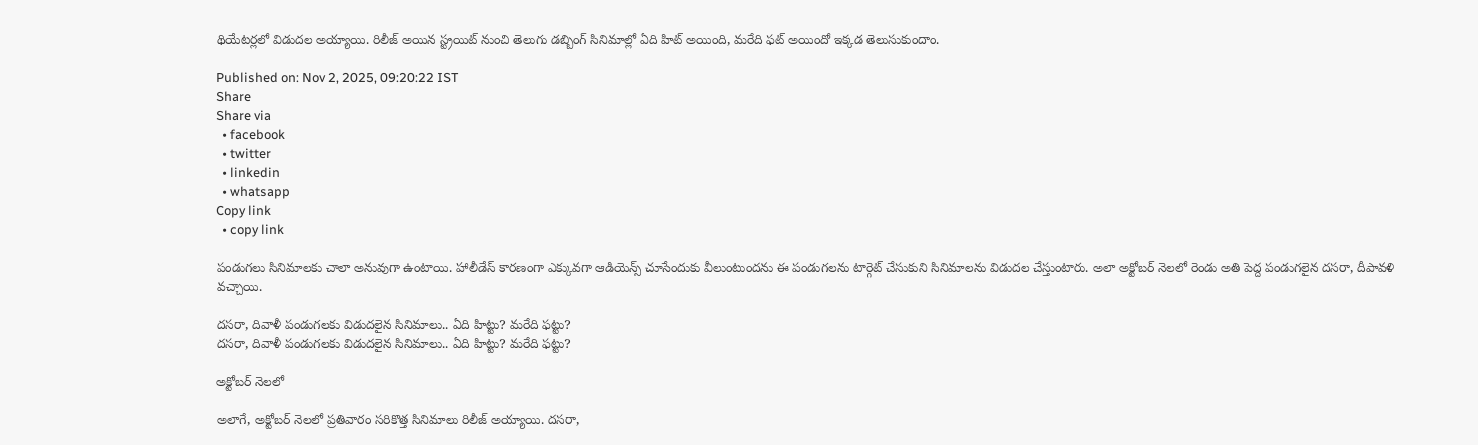థియేటర్లలో విడుదల అయ్యాయి. రిలీజ్ అయిన స్ట్రయిట్ నుంచి తెలుగు డబ్బింగ్ సినిమాల్లో ఏది హిట్ అయింది, మరేది ఫట్ అయిందో ఇక్కడ తెలుసుకుందాం.

Published on: Nov 2, 2025, 09:20:22 IST
Share
Share via
  • facebook
  • twitter
  • linkedin
  • whatsapp
Copy link
  • copy link

పండుగలు సినిమాలకు చాలా అనువుగా ఉంటాయి. హాలీడేస్ కారణంగా ఎక్కువగా ఆడియెన్స్ చూసేందుకు వీలుంటుందను ఈ పండుగలను టార్గెట్ చేసుకుని సినిమాలను విడుదల చేస్తుంటారు. అలా అక్టోబర్ నెలలో రెండు అతి పెద్ద పండుగలైన దసరా, దీపావళి వచ్చాయి.

దసరా, దివాళీ పండుగలకు విడుదలైన సినిమాలు.. ఏది హిట్టు? మరేది ఫట్టు?
దసరా, దివాళీ పండుగలకు విడుదలైన సినిమాలు.. ఏది హిట్టు? మరేది ఫట్టు?

అక్టోబర్ నెలలో

అలాగే, అక్టోబర్ నెలలో ప్రతివారం సరికొత్త సినిమాలు రిలీజ్ అయ్యాయి. దసరా,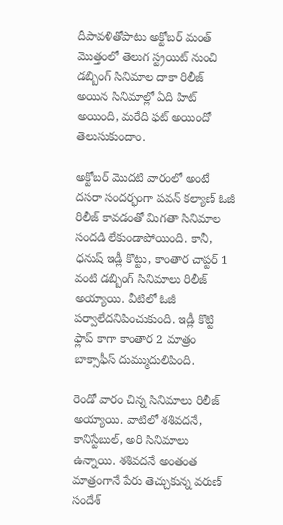దీపావళితోపాటు అక్టోబర్ మంత్ మొత్తంలో తెలుగ స్ట్రయిట్ నుంచి డబ్బింగ్ సినిమాల దాకా రిలీజ్ అయిన సినిమాల్లో ఏది హిట్ అయింది, మరేది ఫట్ అయిందో తెలుసుకుందాం.

అక్టోబర్ మొదటి వారంలో అంటే దసరా సందర్భంగా పవన్ కల్యాణ్ ఓజీ రిలీజ్ కావడంతో మిగతా సినిమాల సందడి లేకుండాపోయింది. కానీ, ధనుష్ ఇడ్లీ కొట్టు, కాంతార చాప్టర్ 1 వంటి డబ్బింగ్ సినిమాలు రిలీజ్ అయ్యాయి. వీటిలో ఓజీ పర్వాలేదనిపించుకుంది. ఇడ్లీ కొట్టి ఫ్లాప్ కాగా కాంతార 2 మాత్రం బాక్సాఫీస్ దుమ్ముదులిపింది.

రెండో వారం చిన్న సినిమాలు రిలీజ్ అయ్యాయి. వాటిలో శశివదనే, కానిస్టేబుల్, అరి సినిమాలు ఉన్నాయి. శశివదనే అంతంత మాత్రంగానే పేరు తెచ్చుకున్న వరుణ్ సందేశ్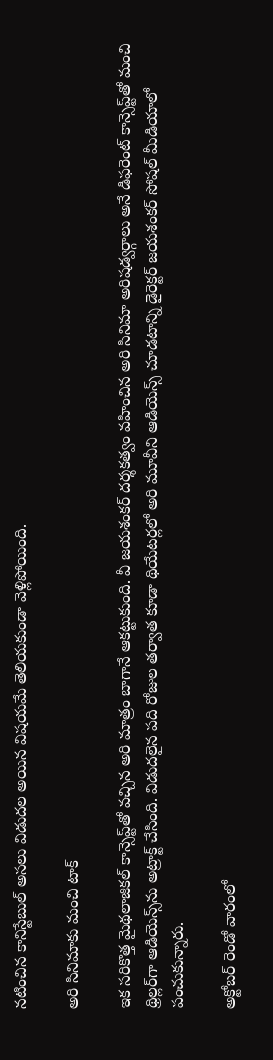నటించిన కానిస్టేబుల్ అసలు విడుదల అయిన విషయమే తెలియకుండా వెళ్లిపోయింది.

అరి సినిమాకు మంచి టాక్

ఇక సరికొత్త మైథలాజికల్ కాన్సెప్ట్‌తో వచ్చిన అరి మాత్రం బాగానే ఆకట్టుకుంది. వీ జయశంకర్ దర్శకత్వం వహించిన అరి సినిమా అరిషడ్వర్గాలు అనే డిఫరెంట్ కాన్సెప్ట్‌తో మంచి థ్రిల్లర్‌గా ఆడియెన్స్‌ను అట్రాక్ట్ చేసింది. విడుదలైన పది రోజుల తర్వాత కూడా థియేటర్లలో అరి మూవీని ఆడియెన్స్ చూడటాన్ని డైరెక్టర్ జయశంకర్ సోషల్ మీడియాలో పంచుకున్నారు.

అక్టోబర్ రెండో వారంలో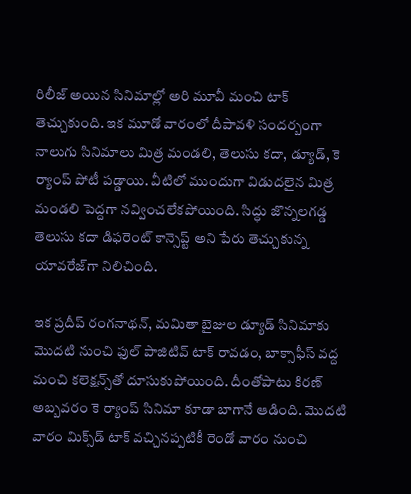రిలీజ్ అయిన సినిమాల్లో అరి మూవీ మంచి టాక్ తెచ్చుకుంది. ఇక మూడో వారంలో దీపావళి సందర్బంగా నాలుగు సినిమాలు మిత్ర మండలి, తెలుసు కదా, డ్యూడ్, కె ర్యాంప్ పోటీ పడ్డాయి. వీటిలో ముందుగా విడుదలైన మిత్ర మండలి పెద్దగా నవ్వించలేకపోయింది. సిద్ధు జొన్నలగడ్డ తెలుసు కదా డిఫరెంట్ కాన్సెప్ట్ అని పేరు తెచ్చుకున్న యావరేజ్‌గా నిలిచింది.

ఇక ప్రదీప్ రంగనాథన్, మమితా బైజుల డ్యూడ్ సినిమాకు మొదటి నుంచి ఫుల్ పాజిటివ్ టాక్ రావడం, బాక్సాఫీస్ వద్ద మంచి కలెక్షన్స్‌తో దూసుకుపోయింది. దీంతోపాటు కిరణ్ అబ్బవరం కె ర్యాంప్ సినిమా కూడా బాగానే ఆడింది. మొదటి వారం మిక్స్‌డ్ టాక్ వచ్చినప్పటికీ రెండో వారం నుంచి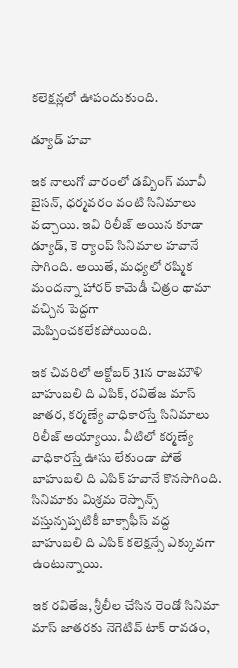కలెక్షన్లలో ఊపందుకుంది.

డ్యూడ్ హవా

ఇక నాలుగో వారంలో డబ్బింగ్ మూవీ బైసన్, ధర్మవరం వంటి సినిమాలు వచ్చాయి. ఇవి రిలీజ్ అయిన కూడా డ్యూడ్, కె ర్యాంప్ సినిమాల హవానే సాగింది. అయితే, మధ్యలో రష్మిక మందన్నా హారర్ కామెడీ చిత్రం థామా వచ్చిన పెద్దగా మెప్పించకలేకపోయింది.

ఇక చివరిలో అక్టోబర్ 31న రాజమౌళి బాహుబలి ది ఎపిక్, రవితేజ మాస్ జాతర, కర్మణ్యే వాధికారస్తే సినిమాలు రిలీజ్ అయ్యాయి. వీటిలో కర్మణ్యే వాధికారస్తే ఊసు లేకుండా పోతే బాహుబలి ది ఎపిక్ హవానే కొనసాగింది. సినిమాకు మిశ్రమ రెస్పాన్స్ వస్తున్పప్పటికీ బాక్సాఫీస్ వద్ద బాహుబలి ది ఎపిక్ కలెక్షన్సే ఎక్కువగా ఉంటున్నాయి.

ఇక రవితేజ, శ్రీలీల చేసిన రెండో సినిమా మాస్ జాతరకు నెగెటివ్ టాక్ రావడం,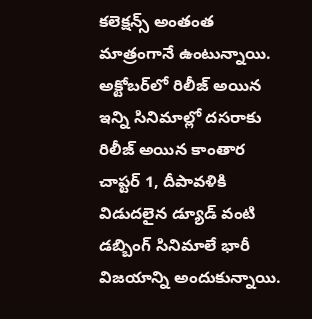కలెక్షన్స్ అంతంత మాత్రంగానే ఉంటున్నాయి. అక్టోబర్‌లో రిలీజ్ అయిన ఇన్ని సినిమాల్లో దసరాకు రిలీజ్ అయిన కాంతార చాప్టర్ 1, దీపావళికి విడుదలైన డ్యూడ్ వంటి డబ్బింగ్ సినిమాలే భారీ విజయాన్ని అందుకున్నాయి.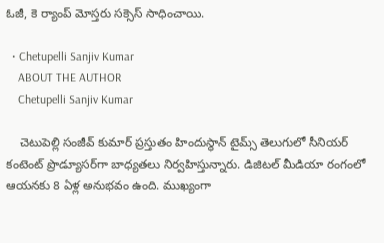ఓజీ, కె ర్యాంప్ మోస్తరు సక్సెస్ సాధించాయి.

  • Chetupelli Sanjiv Kumar
    ABOUT THE AUTHOR
    Chetupelli Sanjiv Kumar

    చెటుపెల్లి సంజీవ్ కుమార్ ప్రస్తుతం హిందుస్థాన్ టైమ్స్ తెలుగులో సీనియర్ కంటెంట్ ప్రొడ్యూసర్‌గా బాధ్యతలు నిర్వహిస్తున్నారు. డిజిటల్ మీడియా రంగంలో ఆయనకు 8 ఏళ్ల అనుభవం ఉంది. ముఖ్యంగా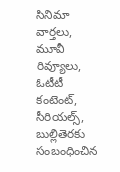సినిమా వార్తలు, మూవీ రివ్యూలు, ఓటీటీ కంటెంట్, సీరియల్స్, బుల్లితెరకు సంబంధించిన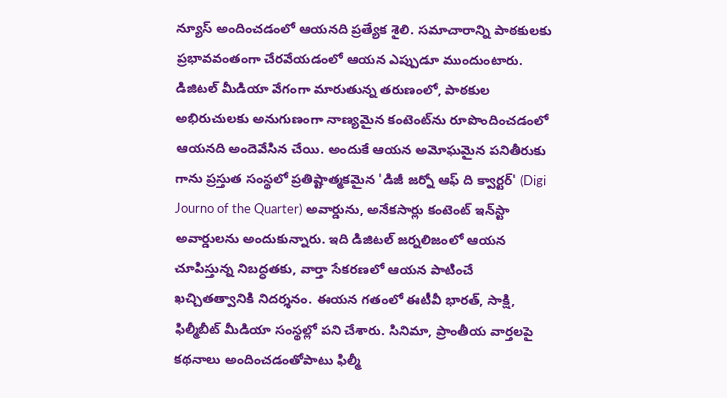న్యూస్ అందించడంలో ఆయనది ప్రత్యేక శైలి. సమాచారాన్ని పాఠకులకు ప్రభావవంతంగా చేరవేయడంలో ఆయన ఎప్పుడూ ముందుంటారు. డిజిటల్ మీడియా వేగంగా మారుతున్న తరుణంలో, పాఠకుల అభిరుచులకు అనుగుణంగా నాణ్యమైన కంటెంట్‌ను రూపొందించడంలో ఆయనది అందెవేసిన చేయి. అందుకే ఆయన అమోఘమైన పనితీరుకు గాను ప్రస్తుత సంస్థలో ప్రతిష్టాత్మకమైన 'డిజీ జర్నో ఆఫ్ ది క్వార్టర్' (Digi Journo of the Quarter) అవార్డును, అనేకసార్లు కంటెంట్ ఇన్‌స్టా అవార్డులను అందుకున్నారు. ఇది డిజిటల్ జర్నలిజంలో ఆయన చూపిస్తున్న నిబద్ధతకు, వార్తా సేకరణలో ఆయన పాటించే ఖచ్చితత్వానికి నిదర్శనం. ఈయన గతంలో ఈటీవీ భారత్, సాక్షి, ఫిల్మీబీట్ మీడియా సంస్థల్లో పని చేశారు. సినిమా, ప్రాంతీయ వార్తలపై కథనాలు అందించడంతోపాటు ఫిల్మీ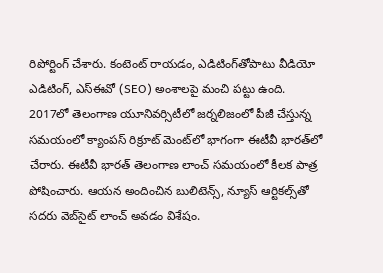రిపోర్టింగ్ చేశారు. కంటెంట్ రాయడం, ఎడిటింగ్‌తోపాటు వీడియో ఎడిటింగ్, ఎస్‌ఈవో (SEO) అంశాలపై మంచి పట్టు ఉంది. 2017లో తెలంగాణ యూనివర్సిటీలో జర్నలిజంలో పీజీ చేస్తున్న సమయంలో క్యాంపస్ రిక్రూట్ మెంట్‌లో భాగంగా ఈటీవీ భారత్‌లో చేరారు. ఈటీవీ భారత్ తెలంగాణ లాంచ్ సమయంలో కీలక పాత్ర పోషించారు. ఆయన అందించిన బులిటెన్స్, న్యూస్ ఆర్టికల్స్‌తో సదరు వెబ్‌సైట్ లాంచ్ అవడం విశేషం.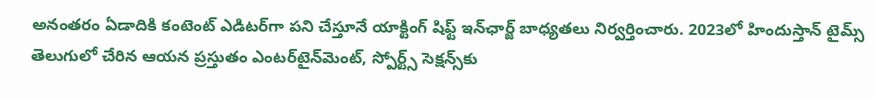అనంతరం ఏడాదికి కంటెంట్ ఎడిటర్‌గా పని చేస్తూనే యాక్టింగ్ షిఫ్ట్ ఇన్‌ఛార్జ్ బాధ్యతలు నిర్వర్తించారు. 2023లో హిందుస్తాన్ టైమ్స్ తెలుగులో చేరిన ఆయన ప్రస్తుతం ఎంటర్‌టైన్‌మెంట్, స్పోర్ట్స్ సెక్షన్స్‌కు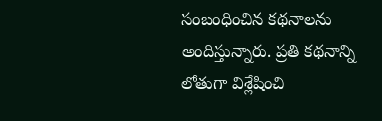సంబంధించిన కథనాలను అందిస్తున్నారు. ప్రతి కథనాన్ని లోతుగా విశ్లేషించి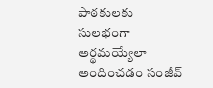పాఠకులకు సులభంగా అర్థమయ్యేలా అందించడం సంజీవ్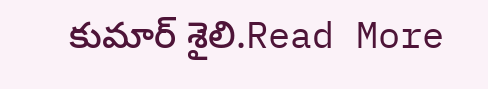కుమార్ శైలి.Read More